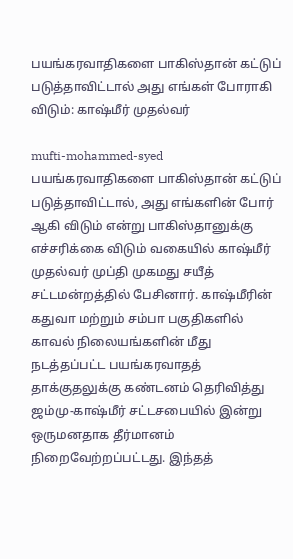பயங்கரவாதிகளை பாகிஸ்தான் கட்டுப் படுத்தாவிட்டால் அது எங்கள் போராகி விடும்: காஷ்மீர் முதல்வர்

mufti-mohammed-syed பயங்கரவாதிகளை பாகிஸ்தான் கட்டுப் படுத்தாவிட்டால், அது எங்களின் போர் ஆகி விடும் என்று பாகிஸ்தானுக்கு எச்சரிக்கை விடும் வகையில் காஷ்மீர் முதல்வர் முப்தி முகமது சயீத் சட்டமன்றத்தில் பேசினார். காஷ்மீரின் கதுவா மற்றும் சம்பா பகுதிகளில் காவல் நிலையங்களின் மீது நடத்தப்பட்ட பயங்கரவாதத் தாக்குதலுக்கு கண்டனம் தெரிவித்து ஜம்மு-காஷ்மீர் சட்டசபையில் இன்று ஒருமனதாக தீர்மானம் நிறைவேற்றப்பட்டது. இந்தத்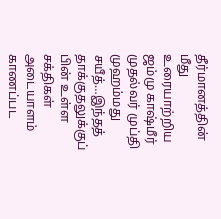தீர்மானத்தின் மீது உரையாற்றிய ஜம்மு காஷ்மீர் முதல்வர் முப்தி முஹம்மது சயீத்…இந்தத் தாக்குதலுக்குப் பின் உள்ள சக்திகள் அடையாளம் காணப்பட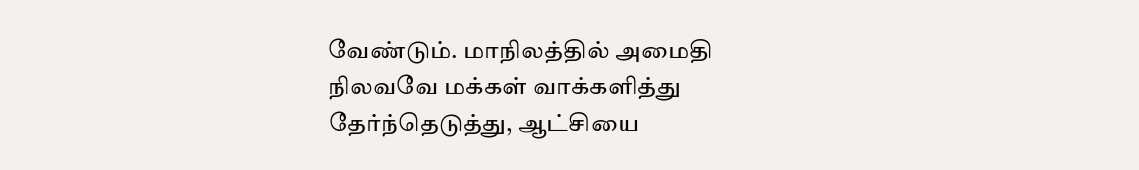வேண்டும். மாநிலத்தில் அமைதி நிலவவே மக்கள் வாக்களித்து தேர்ந்தெடுத்து, ஆட்சியை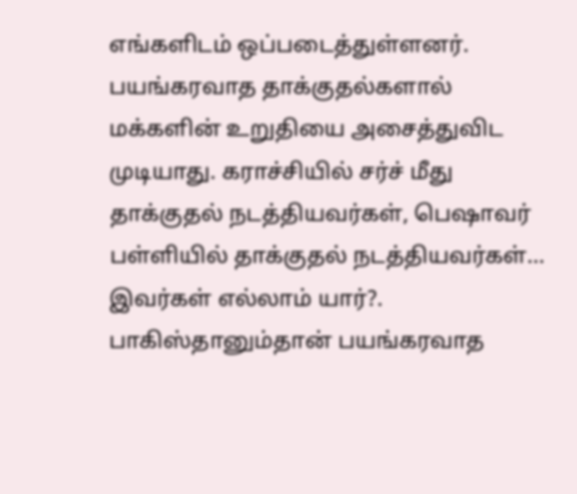எங்களிடம் ஒப்படைத்துள்ளனர். பயங்கரவாத தாக்குதல்களால் மக்களின் உறுதியை அசைத்துவிட முடியாது. கராச்சியில் சர்ச் மீது தாக்குதல் நடத்தியவர்கள், பெஷாவர் பள்ளியில் தாக்குதல் நடத்தியவர்கள்… இவர்கள் எல்லாம் யார்?. பாகிஸ்தானும்தான் பயங்கரவாத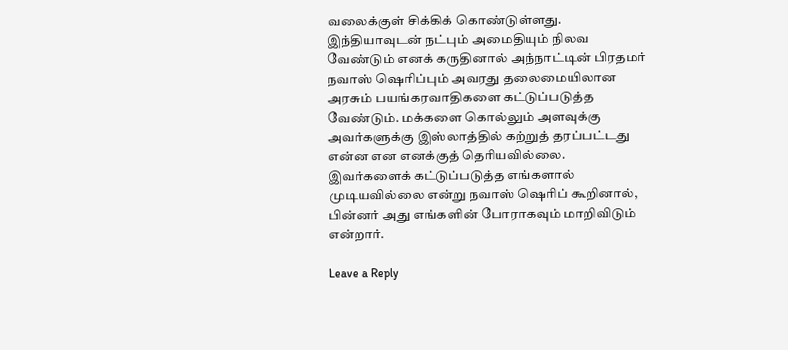வலைக்குள் சிக்கிக் கொண்டுள்ளது. இந்தியாவுடன் நட்பும் அமைதியும் நிலவ வேண்டும் எனக் கருதினால் அந்நாட்டின் பிரதமர் நவாஸ் ஷெரிப்பும் அவரது தலைமையிலான அரசும் பயங்கரவாதிகளை கட்டுப்படுத்த வேண்டும். மக்களை கொல்லும் அளவுக்கு அவர்களுக்கு இஸ்லாத்தில் கற்றுத் தரப்பட்டது என்ன என எனக்குத் தெரியவில்லை. இவர்களைக் கட்டுப்படுத்த எங்களால் முடியவில்லை என்று நவாஸ் ஷெரிப் கூறினால், பின்னர் அது எங்களின் போராகவும் மாறிவிடும் என்றார்.

Leave a Reply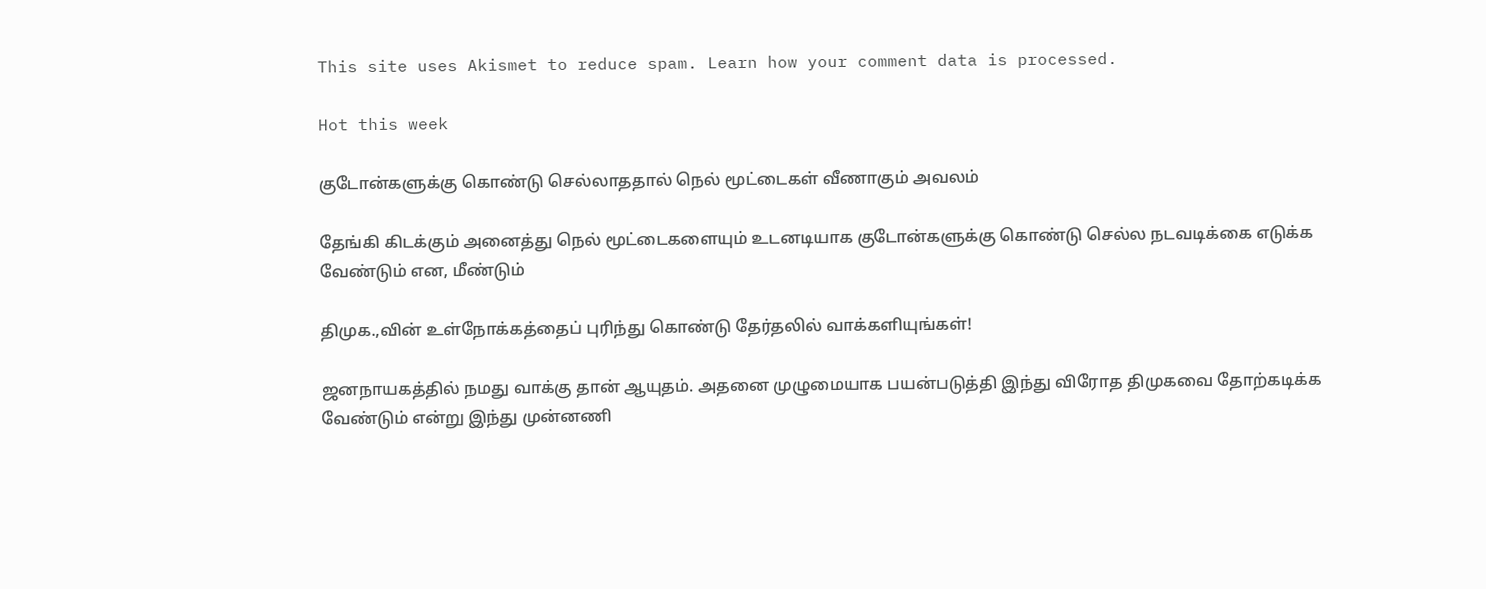This site uses Akismet to reduce spam. Learn how your comment data is processed.

Hot this week

குடோன்களுக்கு கொண்டு செல்லாததால் நெல் மூட்டைகள் வீணாகும் அவலம்

தேங்கி கிடக்கும் அனைத்து நெல் மூட்டைகளையும் உடனடியாக குடோன்களுக்கு கொண்டு செல்ல நடவடிக்கை எடுக்க வேண்டும் என, மீண்டும்

திமுக.,வின் உள்நோக்கத்தைப் புரிந்து கொண்டு தேர்தலில் வாக்களியுங்கள்!

ஜனநாயகத்தில் நமது வாக்கு தான் ஆயுதம். அதனை முழுமையாக பயன்படுத்தி இந்து விரோத திமுகவை தோற்கடிக்க வேண்டும் என்று இந்து முன்னணி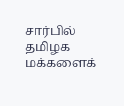சார்பில் தமிழக மக்களைக்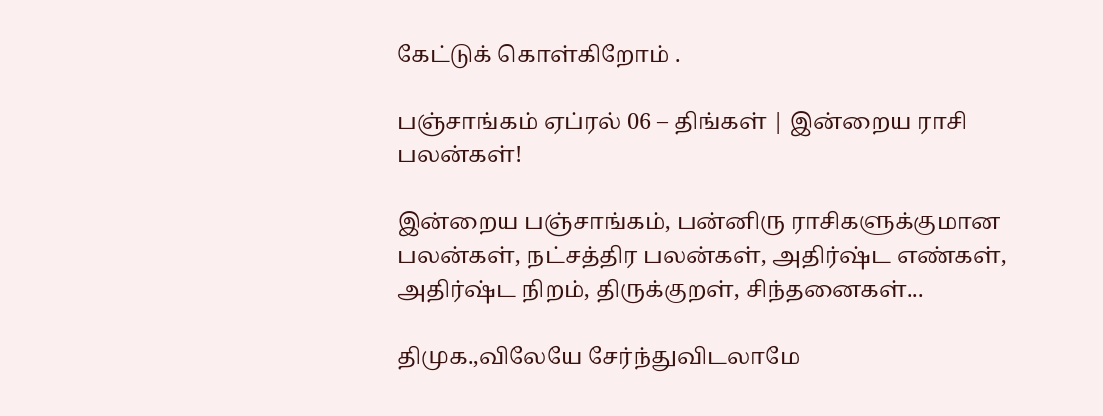கேட்டுக் கொள்கிறோம் .

பஞ்சாங்கம் ஏப்ரல் 06 – திங்கள் | இன்றைய ராசி பலன்கள்!

இன்றைய பஞ்சாங்கம், பன்னிரு ராசிகளுக்குமான பலன்கள், நட்சத்திர பலன்கள், அதிர்ஷ்ட எண்கள், அதிர்ஷ்ட நிறம், திருக்குறள், சிந்தனைகள்...

திமுக.,விலேயே சேர்ந்துவிடலாமே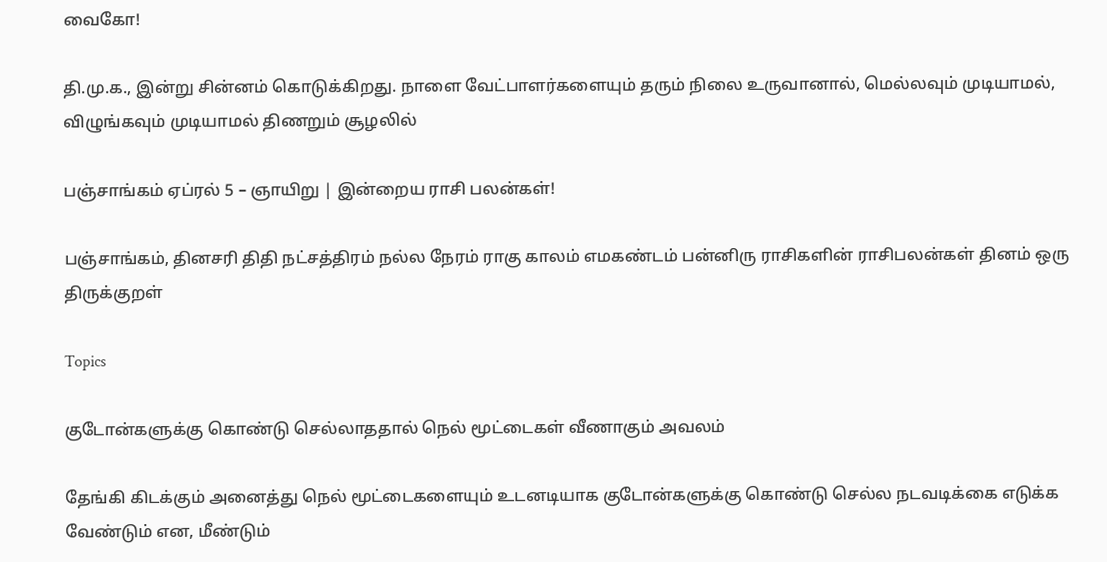வைகோ!

தி.மு.க., இன்று சின்னம் கொடுக்கிறது. நாளை வேட்பாளர்களையும் தரும் நிலை உருவானால், மெல்லவும் முடியாமல், விழுங்கவும் முடியாமல் திணறும் சூழலில்

பஞ்சாங்கம் ஏப்ரல் 5 – ஞாயிறு | இன்றைய ராசி பலன்கள்!

பஞ்சாங்கம், தினசரி திதி நட்சத்திரம் நல்ல நேரம் ராகு காலம் எமகண்டம் பன்னிரு ராசிகளின் ராசிபலன்கள் தினம் ஒரு திருக்குறள்

Topics

குடோன்களுக்கு கொண்டு செல்லாததால் நெல் மூட்டைகள் வீணாகும் அவலம்

தேங்கி கிடக்கும் அனைத்து நெல் மூட்டைகளையும் உடனடியாக குடோன்களுக்கு கொண்டு செல்ல நடவடிக்கை எடுக்க வேண்டும் என, மீண்டும்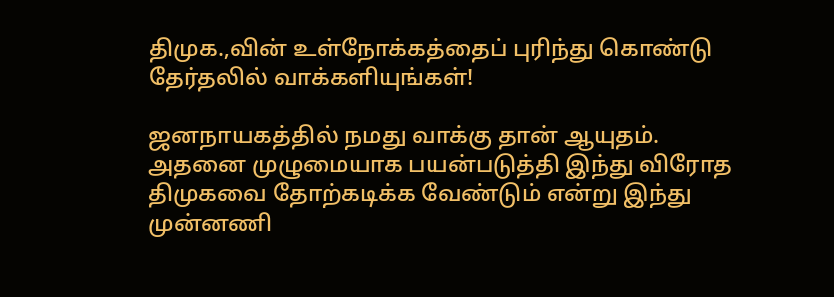திமுக.,வின் உள்நோக்கத்தைப் புரிந்து கொண்டு தேர்தலில் வாக்களியுங்கள்!

ஜனநாயகத்தில் நமது வாக்கு தான் ஆயுதம். அதனை முழுமையாக பயன்படுத்தி இந்து விரோத திமுகவை தோற்கடிக்க வேண்டும் என்று இந்து முன்னணி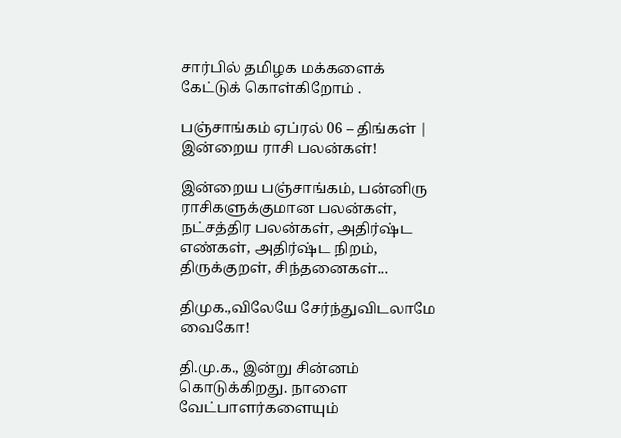சார்பில் தமிழக மக்களைக் கேட்டுக் கொள்கிறோம் .

பஞ்சாங்கம் ஏப்ரல் 06 – திங்கள் | இன்றைய ராசி பலன்கள்!

இன்றைய பஞ்சாங்கம், பன்னிரு ராசிகளுக்குமான பலன்கள், நட்சத்திர பலன்கள், அதிர்ஷ்ட எண்கள், அதிர்ஷ்ட நிறம், திருக்குறள், சிந்தனைகள்...

திமுக.,விலேயே சேர்ந்துவிடலாமே வைகோ!

தி.மு.க., இன்று சின்னம் கொடுக்கிறது. நாளை வேட்பாளர்களையும்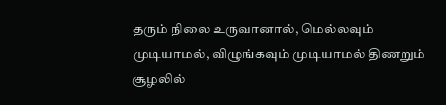தரும் நிலை உருவானால், மெல்லவும் முடியாமல், விழுங்கவும் முடியாமல் திணறும் சூழலில்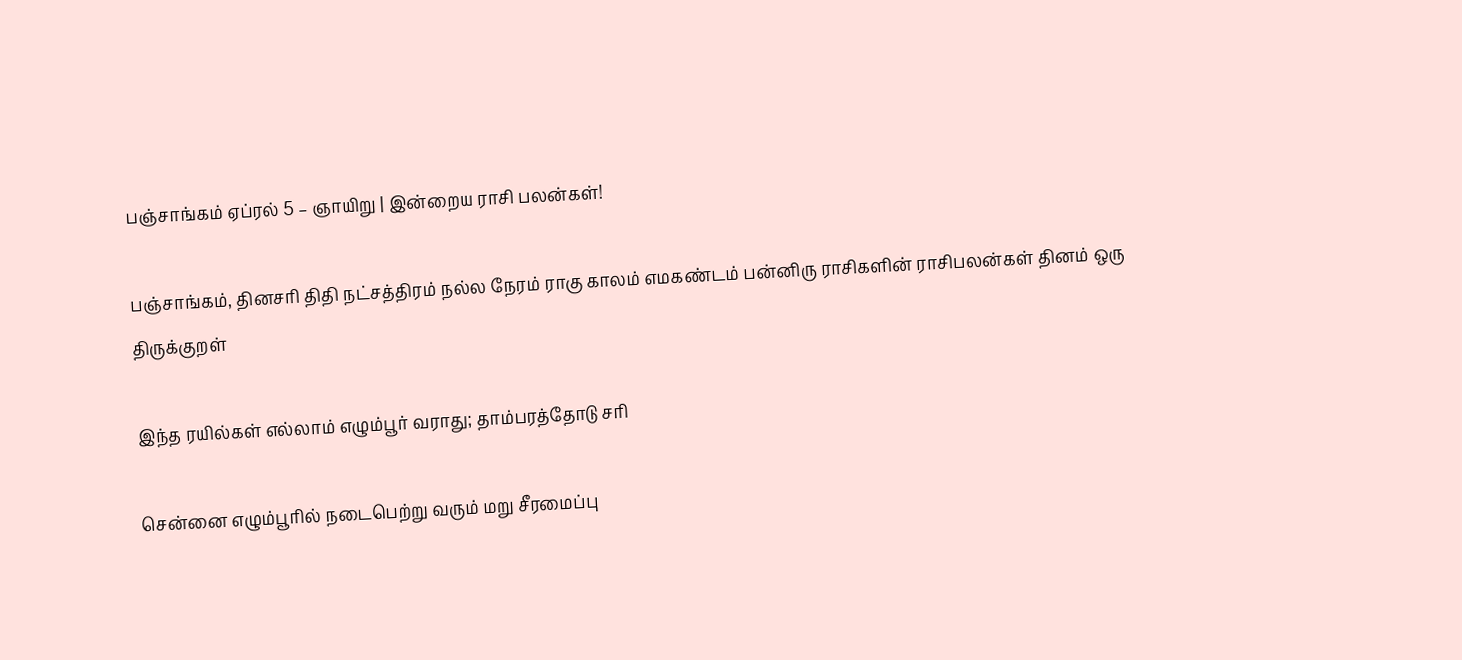பஞ்சாங்கம் ஏப்ரல் 5 – ஞாயிறு | இன்றைய ராசி பலன்கள்!

பஞ்சாங்கம், தினசரி திதி நட்சத்திரம் நல்ல நேரம் ராகு காலம் எமகண்டம் பன்னிரு ராசிகளின் ராசிபலன்கள் தினம் ஒரு திருக்குறள்

இந்த ரயில்கள் எல்லாம் எழும்பூர் வராது; தாம்பரத்தோடு சரி

சென்னை எழும்பூரில் நடைபெற்று வரும் மறு சீரமைப்பு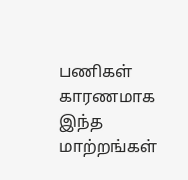பணிகள் காரணமாக இந்த மாற்றங்கள்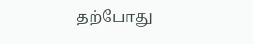தற்போது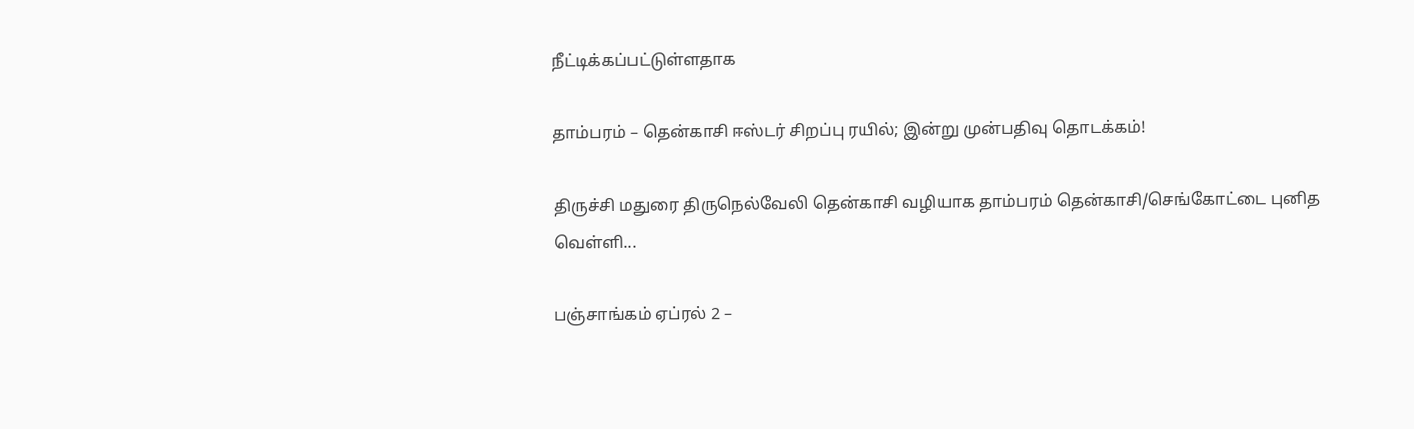நீட்டிக்கப்பட்டுள்ளதாக‌

தாம்பரம் – தென்காசி ஈஸ்டர் சிறப்பு ரயில்; இன்று முன்பதிவு தொடக்கம்!

திருச்சி மதுரை திருநெல்வேலி தென்காசி வழியாக தாம்பரம் தென்காசி/செங்கோட்டை புனித வெள்ளி...

பஞ்சாங்கம் ஏப்ரல் 2 –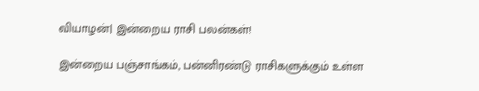வியாழன்| இன்றைய ராசி பலன்கள்!

இன்றைய பஞ்சாங்கம், பன்னிரண்டு ராசிகளுக்கும் உள்ள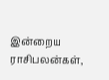இன்றைய ராசிபலன்கள்,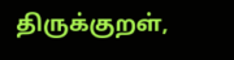திருக்குறள்,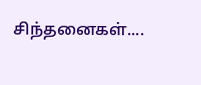சிந்தனைகள்....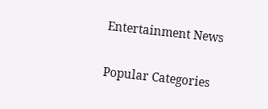Entertainment News

Popular Categories